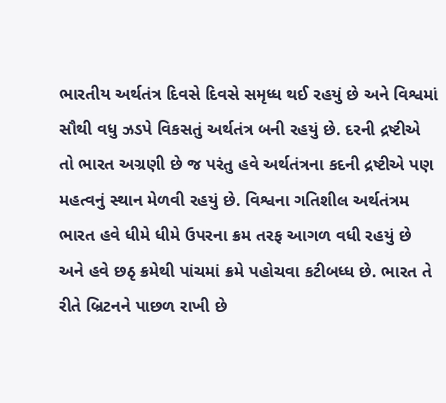ભારતીય અર્થતંત્ર દિવસે દિવસે સમૃધ્ધ થઈ રહયું છે અને વિશ્વમાં સૌથી વધુ ઝડપે વિકસતું અર્થતંત્ર બની રહયું છે. દરની દ્રષ્ટીએ તો ભારત અગ્રણી છે જ પરંતુ હવે અર્થતંત્રના કદની દ્રષ્ટીએ પણ મહત્વનું સ્થાન મેળવી રહયું છે. વિશ્વના ગતિશીલ અર્થતંત્રમ ભારત હવે ધીમે ધીમે ઉપરના ક્રમ તરફ આગળ વધી રહયું છે અને હવે છઠૃ ક્રમેથી પાંચમાં ક્રમે પહોચવા કટીબધ્ધ છે. ભારત તે રીતે બ્રિટનને પાછળ રાખી છે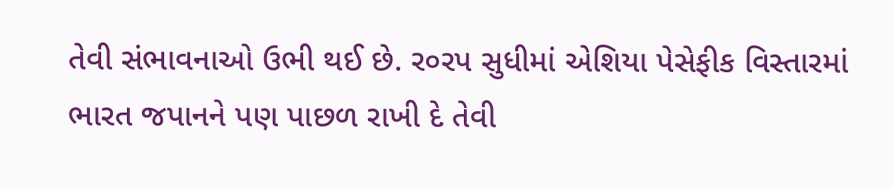તેવી સંભાવનાઓ ઉભી થઈ છે. ર૦રપ સુધીમાં એશિયા પેસેફીક વિસ્તારમાં ભારત જપાનને પણ પાછળ રાખી દે તેવી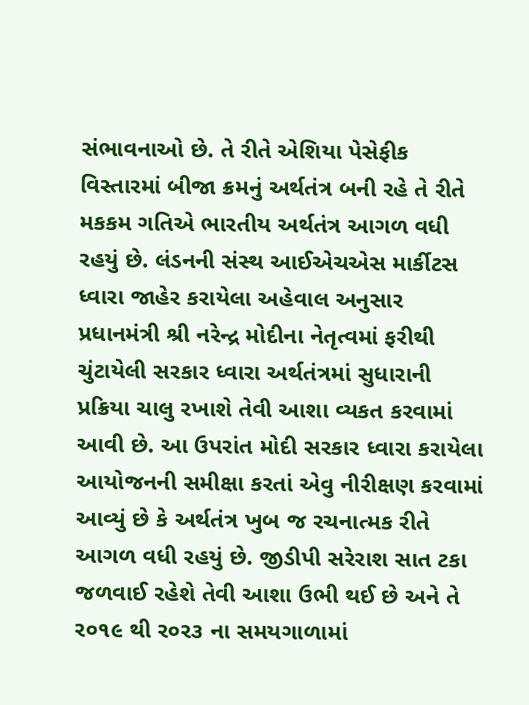સંભાવનાઓ છે. તે રીતે એશિયા પેસેફીક વિસ્તારમાં બીજા ક્રમનું અર્થતંત્ર બની રહે તે રીતે મકકમ ગતિએ ભારતીય અર્થતંત્ર આગળ વધી રહયું છે. લંડનની સંસ્થ આઈએચએસ માર્કીટસ ધ્વારા જાહેર કરાયેલા અહેવાલ અનુસાર પ્રધાનમંત્રી શ્રી નરેન્દ્ર મોદીના નેતૃત્વમાં ફરીથી ચુંટાયેલી સરકાર ધ્વારા અર્થતંત્રમાં સુધારાની પ્રક્રિયા ચાલુ રખાશે તેવી આશા વ્યકત કરવામાં આવી છે. આ ઉપરાંત મોદી સરકાર ધ્વારા કરાયેલા આયોજનની સમીક્ષા કરતાં એવુ નીરીક્ષણ કરવામાં આવ્યું છે કે અર્થતંત્ર ખુબ જ રચનાત્મક રીતે આગળ વધી રહયું છે. જીડીપી સરેરાશ સાત ટકા જળવાઈ રહેશે તેવી આશા ઉભી થઈ છે અને તે ર૦૧૯ થી ર૦ર૩ ના સમયગાળામાં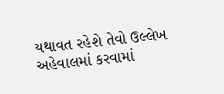યથાવત રહેશે તેવો ઉલ્લેખ અહેવાલમાં કરવામાં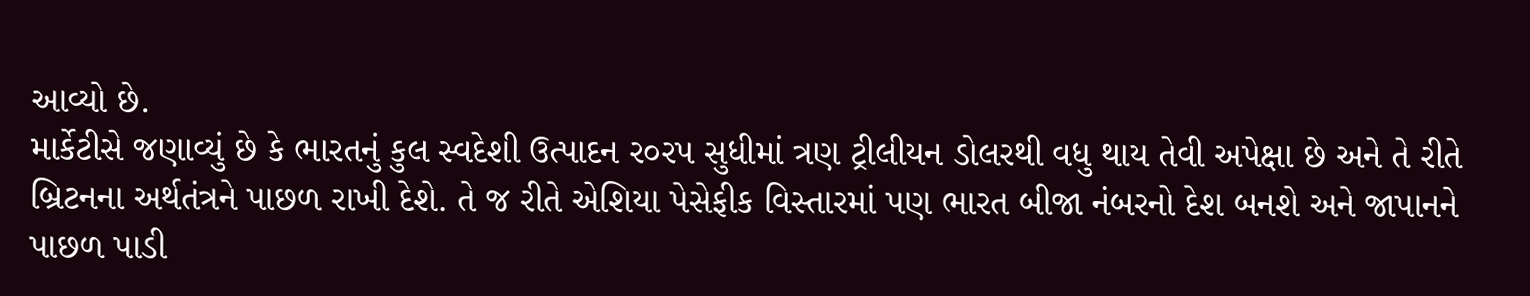આવ્યો છે.
માર્કેટીસે જણાવ્યું છે કે ભારતનું કુલ સ્વદેશી ઉત્પાદન ર૦રપ સુધીમાં ત્રણ ટ્રીલીયન ડોલરથી વધુ થાય તેવી અપેક્ષા છે અને તે રીતે બ્રિટનના અર્થતંત્રને પાછળ રાખી દેશે. તે જ રીતે એશિયા પેસેફીક વિસ્તારમાં પણ ભારત બીજા નંબરનો દેશ બનશે અને જાપાનને પાછળ પાડી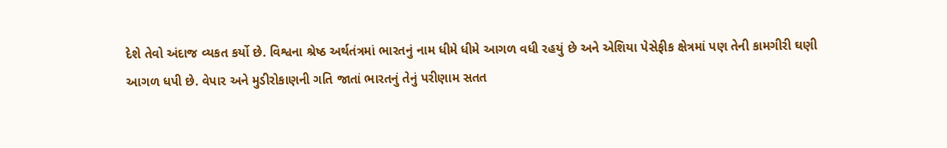દેશે તેવો અંદાજ વ્યકત કર્યો છે. વિશ્વના શ્રેષ્ઠ અર્થતંત્રમાં ભારતનું નામ ધીમે ધીમે આગળ વધી રહયું છે અને એશિયા પેસેફીક ક્ષેત્રમાં પણ તેની કામગીરી ઘણી આગળ ધપી છે. વેપાર અને મુડીરોકાણની ગતિ જાતાં ભારતનું તેનું પરીણામ સતત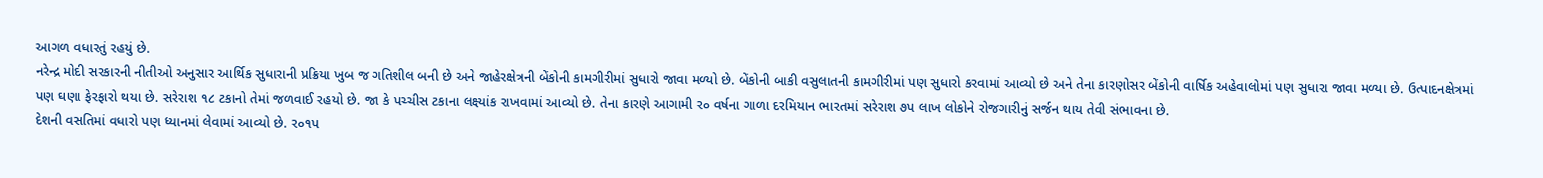આગળ વધારતું રહયું છે.
નરેન્દ્ર મોદી સરકારની નીતીઓ અનુસાર આર્થિક સુધારાની પ્રક્રિયા ખુબ જ ગતિશીલ બની છે અને જાહેરક્ષેત્રની બેંકોની કામગીરીમાં સુધારો જાવા મળ્યો છે. બેંકોની બાકી વસુલાતની કામગીરીમાં પણ સુધારો કરવામાં આવ્યો છે અને તેના કારણોસર બેંકોની વાર્ષિક અહેવાલોમાં પણ સુધારા જાવા મળ્યા છે. ઉત્પાદનક્ષેત્રમાં પણ ઘણા ફેરફારો થયા છે. સરેરાશ ૧૮ ટકાનો તેમાં જળવાઈ રહયો છે. જા કે પચ્ચીસ ટકાના લક્ષ્યાંક રાખવામાં આવ્યો છે. તેના કારણે આગામી ર૦ વર્ષના ગાળા દરમિયાન ભારતમાં સરેરાશ ૭પ લાખ લોકોને રોજગારીનું સર્જન થાય તેવી સંભાવના છે.
દેશની વસતિમાં વધારો પણ ધ્યાનમાં લેવામાં આવ્યો છે. ર૦૧પ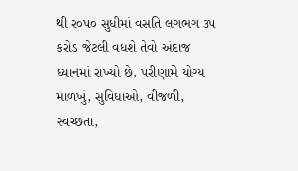થી ર૦પ૦ સુધીમાં વસતિ લગભગ ૩પ કરોડ જેટલી વધશે તેવો અંદાજ ધ્યાનમાં રાખ્યો છે. પરીણામે યોગ્ય માળખું, સુવિધાઓ, વીજળી, સ્વચ્છતા,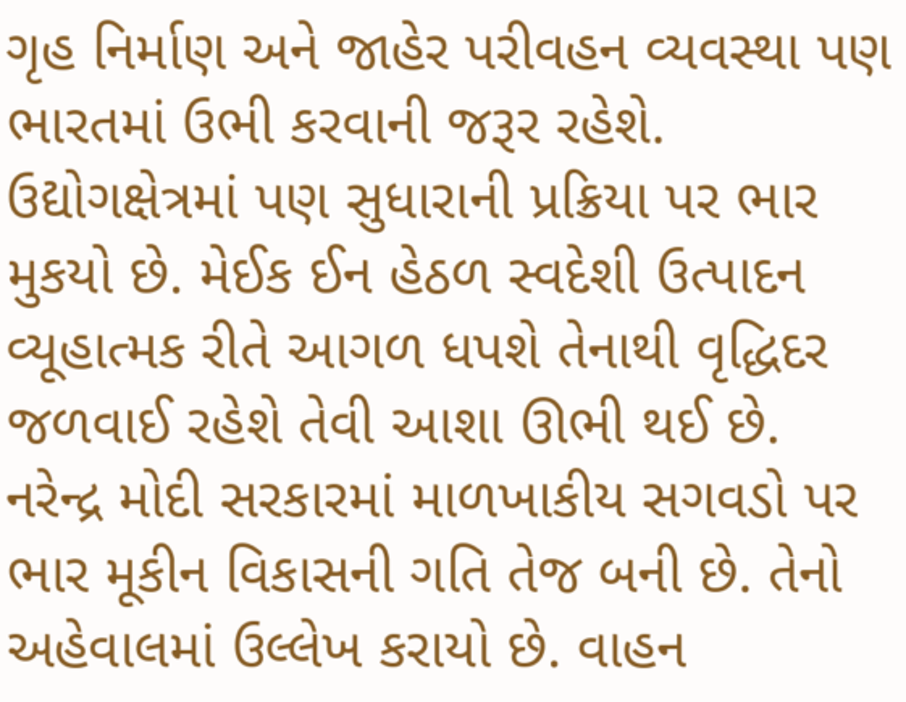ગૃહ નિર્માણ અને જાહેર પરીવહન વ્યવસ્થા પણ ભારતમાં ઉભી કરવાની જરૂર રહેશે.
ઉદ્યોગક્ષેત્રમાં પણ સુધારાની પ્રક્રિયા પર ભાર મુકયો છે. મેઈક ઈન હેઠળ સ્વદેશી ઉત્પાદન વ્યૂહાત્મક રીતે આગળ ધપશે તેનાથી વૃદ્ધિદર જળવાઈ રહેશે તેવી આશા ઊભી થઈ છે.
નરેન્દ્ર મોદી સરકારમાં માળખાકીય સગવડો પર ભાર મૂકીન વિકાસની ગતિ તેજ બની છે. તેનો અહેવાલમાં ઉલ્લેખ કરાયો છે. વાહન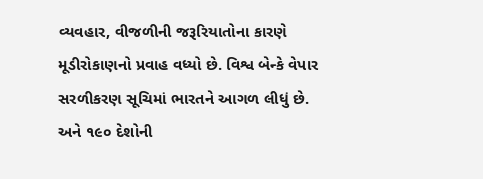વ્યવહાર, વીજળીની જરૂરિયાતોના કારણે મૂડીરોકાણનો પ્રવાહ વધ્યો છે. વિશ્વ બેન્કે વેપાર સરળીકરણ સૂચિમાં ભારતને આગળ લીધું છે. અને ૧૯૦ દેશોની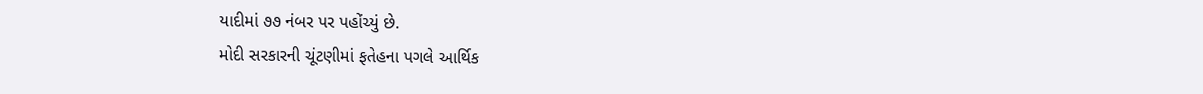યાદીમાં ૭૭ નંબર પર પહોંચ્યું છે.
મોદી સરકારની ચૂંટણીમાં ફતેહના પગલે આર્થિક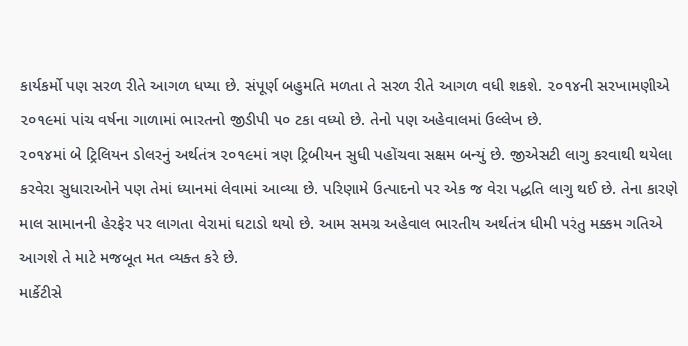કાર્યકર્મો પણ સરળ રીતે આગળ ધપ્યા છે. સંપૂર્ણ બહુમતિ મળતા તે સરળ રીતે આગળ વધી શકશે. ૨૦૧૪ની સરખામણીએ ૨૦૧૯માં પાંચ વર્ષના ગાળામાં ભારતનો જીડીપી ૫૦ ટકા વધ્યો છે. તેનો પણ અહેવાલમાં ઉલ્લેખ છે.
૨૦૧૪માં બે ટ્રિલિયન ડોલરનું અર્થતંત્ર ૨૦૧૯માં ત્રણ ટ્રિબીયન સુધી પહોંચવા સક્ષમ બન્યું છે. જીએસટી લાગુ કરવાથી થયેલા કરવેરા સુધારાઓને પણ તેમાં ધ્યાનમાં લેવામાં આવ્યા છે. પરિણામે ઉત્પાદનો પર એક જ વેરા પદ્ધતિ લાગુ થઈ છે. તેના કારણે માલ સામાનની હેરફેર પર લાગતા વેરામાં ઘટાડો થયો છે. આમ સમગ્ર અહેવાલ ભારતીય અર્થતંત્ર ધીમી પરંતુ મક્કમ ગતિએ આગશે તે માટે મજબૂત મત વ્યક્ત કરે છે.
માર્કેટીસે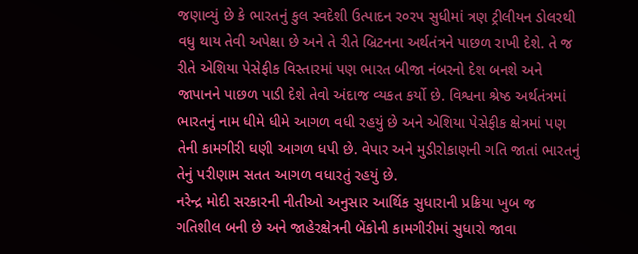જણાવ્યું છે કે ભારતનું કુલ સ્વદેશી ઉત્પાદન ર૦રપ સુધીમાં ત્રણ ટ્રીલીયન ડોલરથી વધુ થાય તેવી અપેક્ષા છે અને તે રીતે બ્રિટનના અર્થતંત્રને પાછળ રાખી દેશે. તે જ રીતે એશિયા પેસેફીક વિસ્તારમાં પણ ભારત બીજા નંબરનો દેશ બનશે અને જાપાનને પાછળ પાડી દેશે તેવો અંદાજ વ્યકત કર્યો છે. વિશ્વના શ્રેષ્ઠ અર્થતંત્રમાં ભારતનું નામ ધીમે ધીમે આગળ વધી રહયું છે અને એશિયા પેસેફીક ક્ષેત્રમાં પણ તેની કામગીરી ઘણી આગળ ધપી છે. વેપાર અને મુડીરોકાણની ગતિ જાતાં ભારતનું તેનું પરીણામ સતત આગળ વધારતું રહયું છે.
નરેન્દ્ર મોદી સરકારની નીતીઓ અનુસાર આર્થિક સુધારાની પ્રક્રિયા ખુબ જ ગતિશીલ બની છે અને જાહેરક્ષેત્રની બેંકોની કામગીરીમાં સુધારો જાવા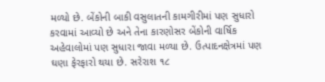મળ્યો છે. બેંકોની બાકી વસુલાતની કામગીરીમાં પણ સુધારો કરવામાં આવ્યો છે અને તેના કારણોસર બેંકોની વાર્ષિક અહેવાલોમાં પણ સુધારા જાવા મળ્યા છે. ઉત્પાદનક્ષેત્રમાં પણ ઘણા ફેરફારો થયા છે. સરેરાશ ૧૮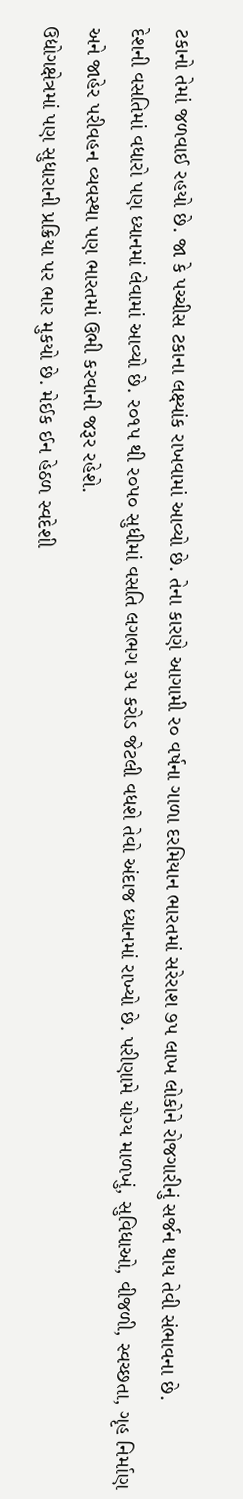ટકાનો તેમાં જળવાઈ રહયો છે. જા કે પચ્ચીસ ટકાના લક્ષ્યાંક રાખવામાં આવ્યો છે. તેના કારણે આગામી ર૦ વર્ષના ગાળા દરમિયાન ભારતમાં સરેરાશ ૭પ લાખ લોકોને રોજગારીનું સર્જન થાય તેવી સંભાવના છે.
દેશની વસતિમાં વધારો પણ ધ્યાનમાં લેવામાં આવ્યો છે. ર૦૧પ થી ર૦પ૦ સુધીમાં વસતિ લગભગ ૩પ કરોડ જેટલી વધશે તેવો અંદાજ ધ્યાનમાં રાખ્યો છે. પરીણામે યોગ્ય માળખું, સુવિધાઓ, વીજળી, સ્વચ્છતા, ગૃહ નિર્માણ અને જાહેર પરીવહન વ્યવસ્થા પણ ભારતમાં ઉભી કરવાની જરૂર રહેશે.
ઉદ્યોગક્ષેત્રમાં પણ સુધારાની પ્રક્રિયા પર ભાર મુકયો છે. મેઈક ઈન હેઠળ સ્વદેશી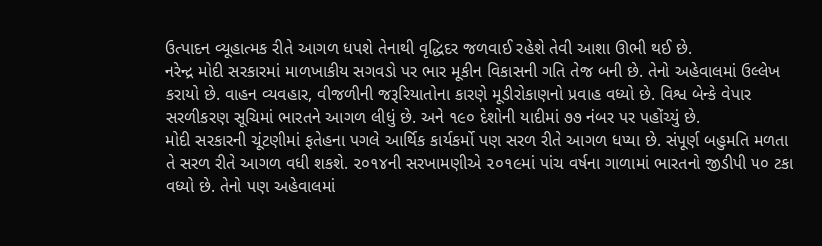ઉત્પાદન વ્યૂહાત્મક રીતે આગળ ધપશે તેનાથી વૃદ્ધિદર જળવાઈ રહેશે તેવી આશા ઊભી થઈ છે.
નરેન્દ્ર મોદી સરકારમાં માળખાકીય સગવડો પર ભાર મૂકીન વિકાસની ગતિ તેજ બની છે. તેનો અહેવાલમાં ઉલ્લેખ કરાયો છે. વાહન વ્યવહાર, વીજળીની જરૂરિયાતોના કારણે મૂડીરોકાણનો પ્રવાહ વધ્યો છે. વિશ્વ બેન્કે વેપાર સરળીકરણ સૂચિમાં ભારતને આગળ લીધું છે. અને ૧૯૦ દેશોની યાદીમાં ૭૭ નંબર પર પહોંચ્યું છે.
મોદી સરકારની ચૂંટણીમાં ફતેહના પગલે આર્થિક કાર્યકર્મો પણ સરળ રીતે આગળ ધપ્યા છે. સંપૂર્ણ બહુમતિ મળતા તે સરળ રીતે આગળ વધી શકશે. ૨૦૧૪ની સરખામણીએ ૨૦૧૯માં પાંચ વર્ષના ગાળામાં ભારતનો જીડીપી ૫૦ ટકા વધ્યો છે. તેનો પણ અહેવાલમાં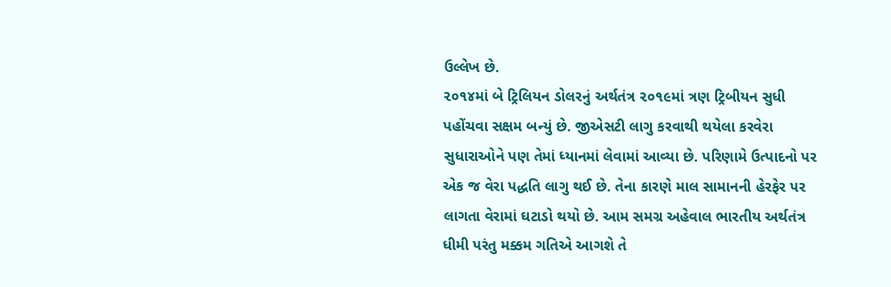ઉલ્લેખ છે.
૨૦૧૪માં બે ટ્રિલિયન ડોલરનું અર્થતંત્ર ૨૦૧૯માં ત્રણ ટ્રિબીયન સુધી પહોંચવા સક્ષમ બન્યું છે. જીએસટી લાગુ કરવાથી થયેલા કરવેરા સુધારાઓને પણ તેમાં ધ્યાનમાં લેવામાં આવ્યા છે. પરિણામે ઉત્પાદનો પર એક જ વેરા પદ્ધતિ લાગુ થઈ છે. તેના કારણે માલ સામાનની હેરફેર પર લાગતા વેરામાં ઘટાડો થયો છે. આમ સમગ્ર અહેવાલ ભારતીય અર્થતંત્ર ધીમી પરંતુ મક્કમ ગતિએ આગશે તે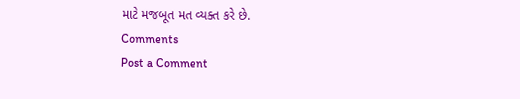માટે મજબૂત મત વ્યક્ત કરે છે.
Comments
Post a Comment